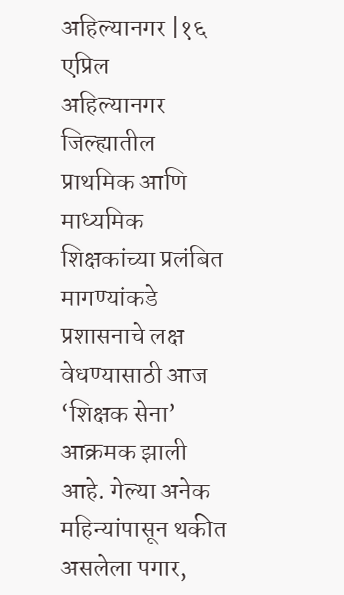अहिल्यानगर |१६ एप्रिल
अहिल्यानगर जिल्ह्यातील प्राथमिक आणि माध्यमिक शिक्षकांच्या प्रलंबित मागण्यांकडे प्रशासनाचे लक्ष वेधण्यासाठी आज ‘शिक्षक सेना’ आक्रमक झाली आहे. गेल्या अनेक महिन्यांपासून थकीत असलेला पगार,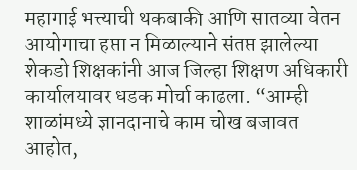महागाई भत्त्याची थकबाकी आणि सातव्या वेतन आयोगाचा हप्ता न मिळाल्याने संतप्त झालेल्या शेकडो शिक्षकांनी आज जिल्हा शिक्षण अधिकारी कार्यालयावर धडक मोर्चा काढला. “आम्ही शाळांमध्ये ज्ञानदानाचे काम चोख बजावत आहोत,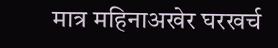मात्र महिनाअखेर घरखर्च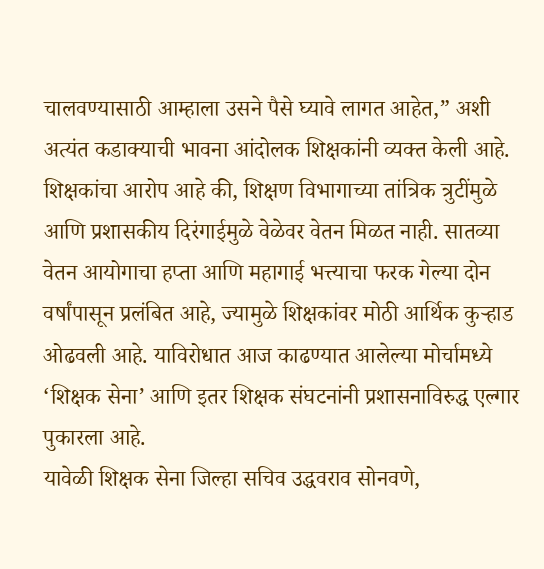चालवण्यासाठी आम्हाला उसने पैसे घ्यावे लागत आहेत,” अशी अत्यंत कडाक्याची भावना आंदोलक शिक्षकांनी व्यक्त केली आहे.
शिक्षकांचा आरोप आहे की, शिक्षण विभागाच्या तांत्रिक त्रुटींमुळे आणि प्रशासकीय दिरंगाईमुळे वेळेवर वेतन मिळत नाही. सातव्या वेतन आयोगाचा हप्ता आणि महागाई भत्त्याचा फरक गेल्या दोन वर्षांपासून प्रलंबित आहे, ज्यामुळे शिक्षकांवर मोठी आर्थिक कुऱ्हाड ओढवली आहे. याविरोधात आज काढण्यात आलेल्या मोर्चामध्ये ‘शिक्षक सेना’ आणि इतर शिक्षक संघटनांनी प्रशासनाविरुद्ध एल्गार पुकारला आहे.
यावेळी शिक्षक सेना जिल्हा सचिव उद्धवराव सोनवणे,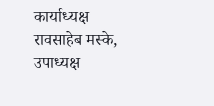कार्याध्यक्ष रावसाहेब मस्के, उपाध्यक्ष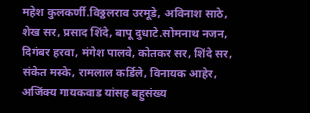महेश कुलकर्णी.विठ्ठलराव उरमूडे, अविनाश साठे, शेख सर, प्रसाद शिंदे, बापू दुधाटे.सोमनाथ नजन, दिगंबर हरवा, मंगेश पालवे, कोतकर सर, शिंदे सर, संकेत मस्के, रामलाल कर्डिले, विनायक आहेर, अजिंक्य गायकवाड यांसह बहुसंख्य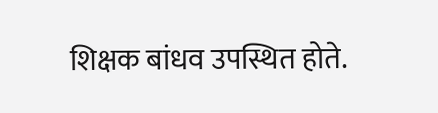शिक्षक बांधव उपस्थित होते.